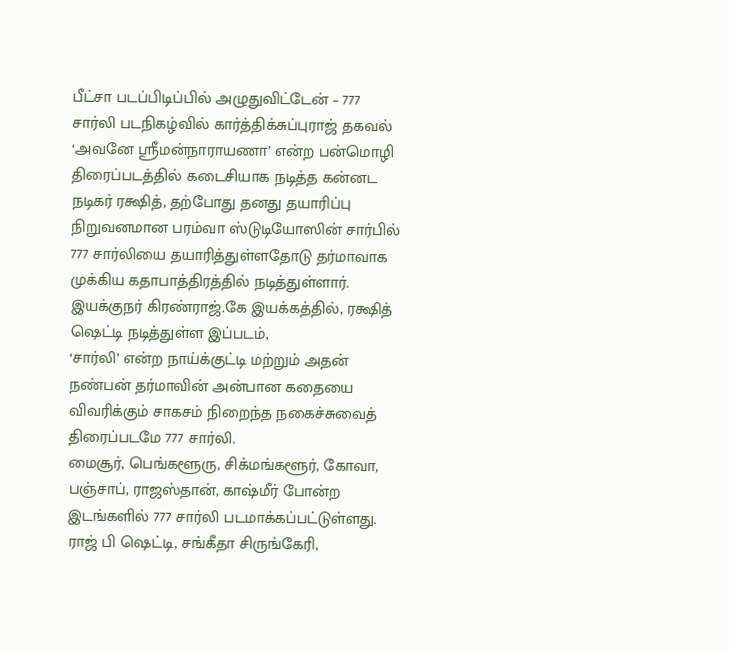பீட்சா படப்பிடிப்பில் அழுதுவிட்டேன் – 777 சார்லி படநிகழ்வில் கார்த்திக்சுப்புராஜ் தகவல்
‘அவனே ஸ்ரீமன்நாராயணா’ என்ற பன்மொழி திரைப்படத்தில் கடைசியாக நடித்த கன்னட நடிகர் ரக்ஷித், தற்போது தனது தயாரிப்பு நிறுவனமான பரம்வா ஸ்டுடியோஸின் சார்பில் 777 சார்லியை தயாரித்துள்ளதோடு தர்மாவாக முக்கிய கதாபாத்திரத்தில் நடித்துள்ளார்.
இயக்குநர் கிரண்ராஜ்.கே இயக்கத்தில், ரக்ஷித் ஷெட்டி நடித்துள்ள இப்படம்,
‘சார்லி’ என்ற நாய்க்குட்டி மற்றும் அதன் நண்பன் தர்மாவின் அன்பான கதையை விவரிக்கும் சாகசம் நிறைந்த நகைச்சுவைத் திரைப்படமே 777 சார்லி.
மைசூர், பெங்களூரு, சிக்மங்களூர், கோவா, பஞ்சாப், ராஜஸ்தான், காஷ்மீர் போன்ற இடங்களில் 777 சார்லி படமாக்கப்பட்டுள்ளது. ராஜ் பி ஷெட்டி, சங்கீதா சிருங்கேரி,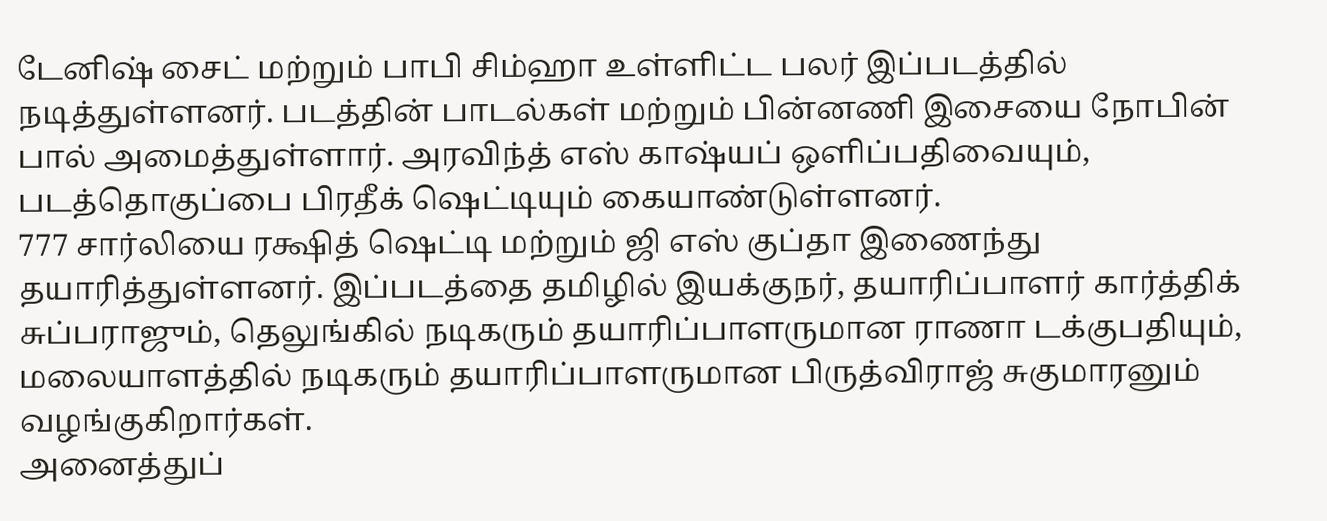டேனிஷ் சைட் மற்றும் பாபி சிம்ஹா உள்ளிட்ட பலர் இப்படத்தில் நடித்துள்ளனர். படத்தின் பாடல்கள் மற்றும் பின்னணி இசையை நோபின் பால் அமைத்துள்ளார். அரவிந்த் எஸ் காஷ்யப் ஒளிப்பதிவையும், படத்தொகுப்பை பிரதீக் ஷெட்டியும் கையாண்டுள்ளனர்.
777 சார்லியை ரக்ஷித் ஷெட்டி மற்றும் ஜி எஸ் குப்தா இணைந்து தயாரித்துள்ளனர். இப்படத்தை தமிழில் இயக்குநர், தயாரிப்பாளர் கார்த்திக் சுப்பராஜும், தெலுங்கில் நடிகரும் தயாரிப்பாளருமான ராணா டக்குபதியும், மலையாளத்தில் நடிகரும் தயாரிப்பாளருமான பிருத்விராஜ் சுகுமாரனும் வழங்குகிறார்கள்.
அனைத்துப்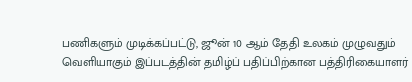பணிகளும் முடிக்கப்பட்டு, ஜூன் 10 ஆம் தேதி உலகம் முழுவதும் வெளியாகும் இப்படத்தின் தமிழ்ப் பதிப்பிற்கான பத்திரிகையாளர்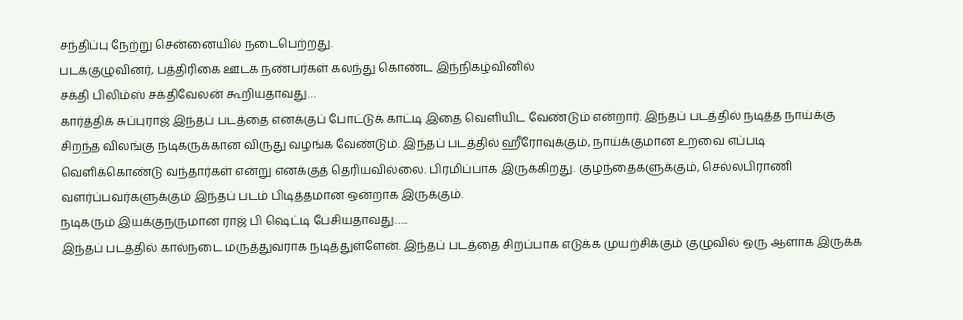சந்திப்பு நேற்று சென்னையில் நடைபெற்றது.
படக்குழுவினர், பத்திரிகை ஊடக நண்பர்கள் கலந்து கொண்ட இந்நிகழ்வினில்
சக்தி பிலிம்ஸ் சக்திவேலன் கூறியதாவது…
கார்த்திக் சுப்புராஜ் இந்தப் படத்தை எனக்குப் போட்டுக் காட்டி இதை வெளியிட வேண்டும் என்றார். இந்தப் படத்தில் நடித்த நாய்க்கு சிறந்த விலங்கு நடிகருக்கான விருது வழங்க வேண்டும். இந்தப் படத்தில் ஹீரோவுக்கும், நாய்க்குமான உறவை எப்படி வெளிக்கொண்டு வந்தார்கள் என்று எனக்குத் தெரியவில்லை. பிரமிப்பாக இருக்கிறது. குழந்தைகளுக்கும், செல்லபிராணி வளர்ப்பவர்களுக்கும் இந்தப் படம் பிடித்தமான ஒன்றாக இருக்கும்.
நடிகரும் இயக்குநருமான ராஜ் பி ஷெட்டி பேசியதாவது…..
இந்தப் படத்தில் கால்நடை மருத்துவராக நடித்துள்ளேன். இந்தப் படத்தை சிறப்பாக எடுக்க முயற்சிக்கும் குழுவில் ஒரு ஆளாக இருக்க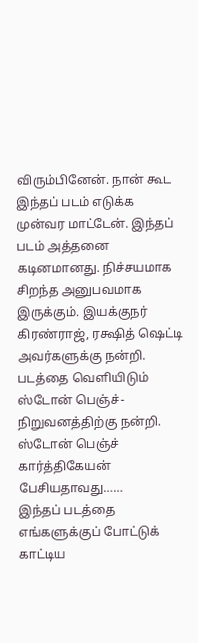விரும்பினேன். நான் கூட இந்தப் படம் எடுக்க முன்வர மாட்டேன். இந்தப் படம் அத்தனை கடினமானது. நிச்சயமாக சிறந்த அனுபவமாக இருக்கும். இயக்குநர் கிரண்ராஜ், ரக்ஷித் ஷெட்டி அவர்களுக்கு நன்றி. படத்தை வெளியிடும் ஸ்டோன் பெஞ்ச்-நிறுவனத்திற்கு நன்றி.
ஸ்டோன் பெஞ்ச் கார்த்திகேயன் பேசியதாவது……
இந்தப் படத்தை எங்களுக்குப் போட்டுக் காட்டிய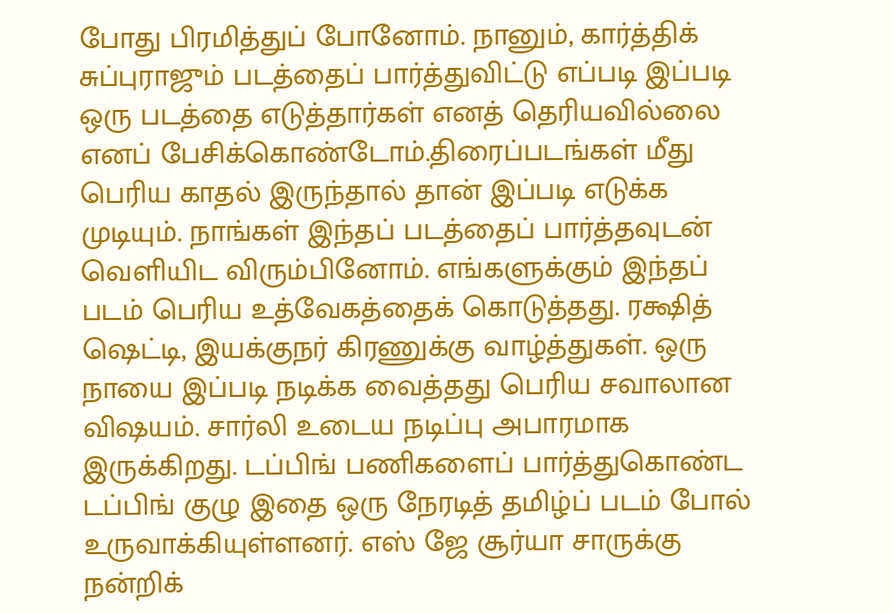போது பிரமித்துப் போனோம். நானும், கார்த்திக் சுப்புராஜும் படத்தைப் பார்த்துவிட்டு எப்படி இப்படி ஒரு படத்தை எடுத்தார்கள் எனத் தெரியவில்லை எனப் பேசிக்கொண்டோம்.திரைப்படங்கள் மீது பெரிய காதல் இருந்தால் தான் இப்படி எடுக்க முடியும். நாங்கள் இந்தப் படத்தைப் பார்த்தவுடன் வெளியிட விரும்பினோம். எங்களுக்கும் இந்தப் படம் பெரிய உத்வேகத்தைக் கொடுத்தது. ரக்ஷித் ஷெட்டி, இயக்குநர் கிரணுக்கு வாழ்த்துகள். ஒரு நாயை இப்படி நடிக்க வைத்தது பெரிய சவாலான விஷயம். சார்லி உடைய நடிப்பு அபாரமாக இருக்கிறது. டப்பிங் பணிகளைப் பார்த்துகொண்ட டப்பிங் குழு இதை ஒரு நேரடித் தமிழ்ப் படம் போல் உருவாக்கியுள்ளனர். எஸ் ஜே சூர்யா சாருக்கு நன்றிக்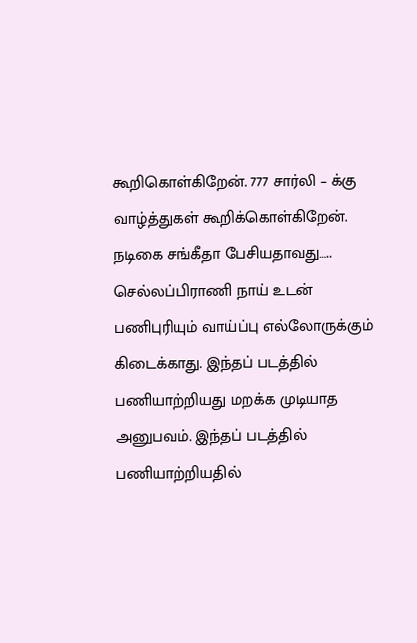கூறிகொள்கிறேன். 777 சார்லி – க்கு வாழ்த்துகள் கூறிக்கொள்கிறேன்.
நடிகை சங்கீதா பேசியதாவது…..
செல்லப்பிராணி நாய் உடன் பணிபுரியும் வாய்ப்பு எல்லோருக்கும் கிடைக்காது. இந்தப் படத்தில் பணியாற்றியது மறக்க முடியாத அனுபவம். இந்தப் படத்தில் பணியாற்றியதில்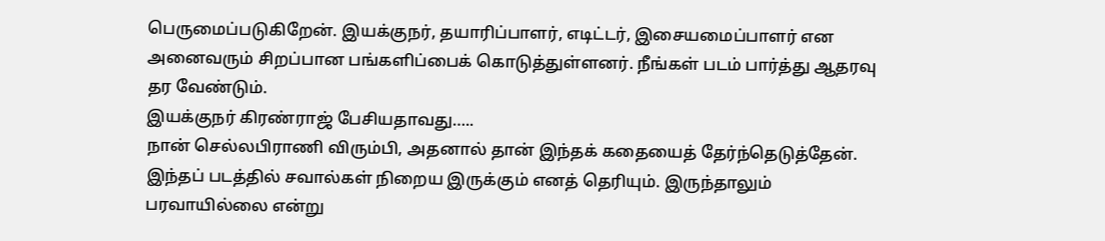பெருமைப்படுகிறேன். இயக்குநர், தயாரிப்பாளர், எடிட்டர், இசையமைப்பாளர் என அனைவரும் சிறப்பான பங்களிப்பைக் கொடுத்துள்ளனர். நீங்கள் படம் பார்த்து ஆதரவு தர வேண்டும்.
இயக்குநர் கிரண்ராஜ் பேசியதாவது…..
நான் செல்லபிராணி விரும்பி, அதனால் தான் இந்தக் கதையைத் தேர்ந்தெடுத்தேன். இந்தப் படத்தில் சவால்கள் நிறைய இருக்கும் எனத் தெரியும். இருந்தாலும் பரவாயில்லை என்று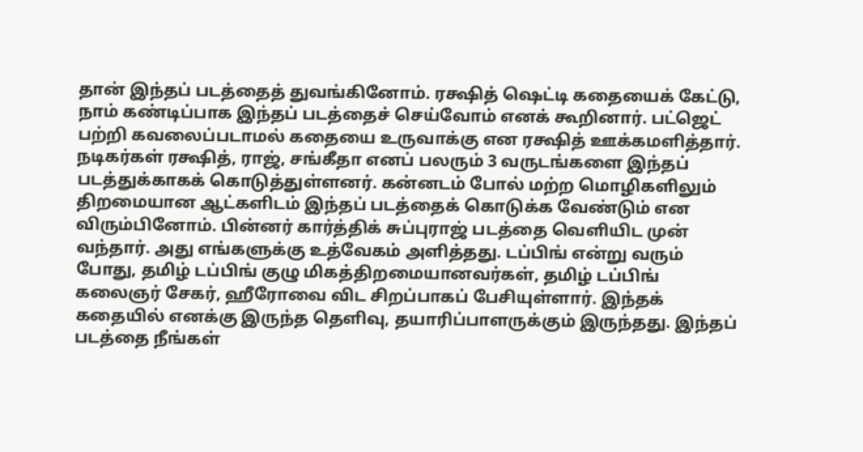தான் இந்தப் படத்தைத் துவங்கினோம். ரக்ஷித் ஷெட்டி கதையைக் கேட்டு, நாம் கண்டிப்பாக இந்தப் படத்தைச் செய்வோம் எனக் கூறினார். பட்ஜெட் பற்றி கவலைப்படாமல் கதையை உருவாக்கு என ரக்ஷித் ஊக்கமளித்தார். நடிகர்கள் ரக்ஷித், ராஜ், சங்கீதா எனப் பலரும் 3 வருடங்களை இந்தப் படத்துக்காகக் கொடுத்துள்ளனர். கன்னடம் போல் மற்ற மொழிகளிலும் திறமையான ஆட்களிடம் இந்தப் படத்தைக் கொடுக்க வேண்டும் என விரும்பினோம். பின்னர் கார்த்திக் சுப்புராஜ் படத்தை வெளியிட முன் வந்தார். அது எங்களுக்கு உத்வேகம் அளித்தது. டப்பிங் என்று வரும் போது, தமிழ் டப்பிங் குழு மிகத்திறமையானவர்கள், தமிழ் டப்பிங் கலைஞர் சேகர், ஹீரோவை விட சிறப்பாகப் பேசியுள்ளார். இந்தக் கதையில் எனக்கு இருந்த தெளிவு, தயாரிப்பாளருக்கும் இருந்தது. இந்தப் படத்தை நீங்கள்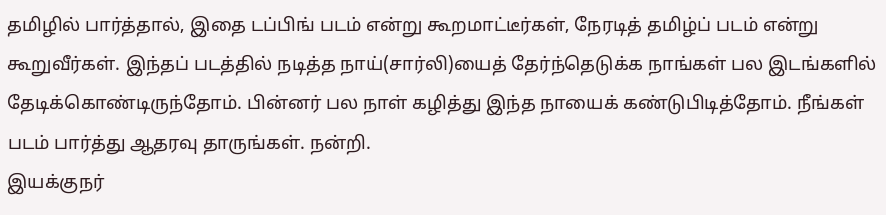தமிழில் பார்த்தால், இதை டப்பிங் படம் என்று கூறமாட்டீர்கள், நேரடித் தமிழ்ப் படம் என்று கூறுவீர்கள். இந்தப் படத்தில் நடித்த நாய்(சார்லி)யைத் தேர்ந்தெடுக்க நாங்கள் பல இடங்களில் தேடிக்கொண்டிருந்தோம். பின்னர் பல நாள் கழித்து இந்த நாயைக் கண்டுபிடித்தோம். நீங்கள் படம் பார்த்து ஆதரவு தாருங்கள். நன்றி.
இயக்குநர்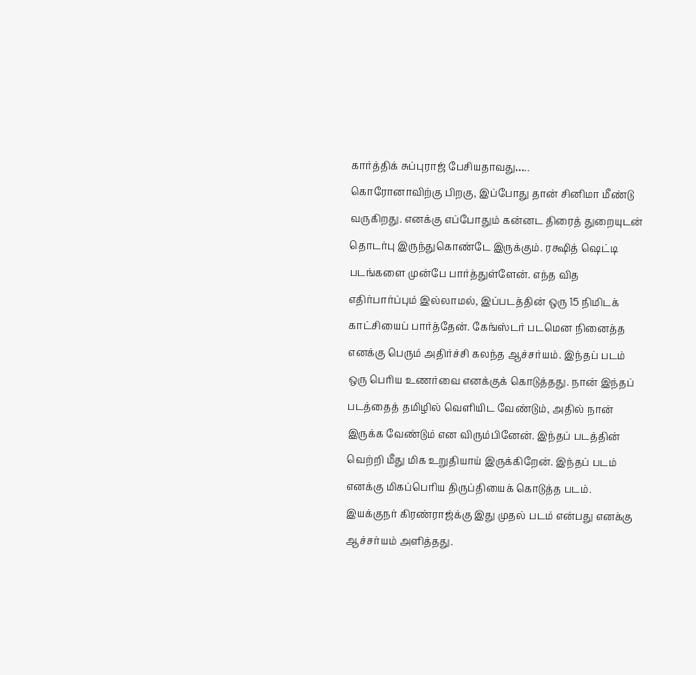கார்த்திக் சுப்புராஜ் பேசியதாவது…..
கொரோனாவிற்கு பிறகு, இப்போது தான் சினிமா மீண்டு வருகிறது. எனக்கு எப்போதும் கன்னட திரைத் துறையுடன் தொடர்பு இருந்துகொண்டே இருக்கும். ரக்ஷித் ஷெட்டி படங்களை முன்பே பார்த்துள்ளேன். எந்த வித எதிர்பார்ப்பும் இல்லாமல், இப்படத்தின் ஒரு 15 நிமிடக் காட்சியைப் பார்த்தேன். கேங்ஸ்டர் படமென நினைத்த எனக்கு பெரும் அதிர்ச்சி கலந்த ஆச்சர்யம். இந்தப் படம் ஒரு பெரிய உணர்வை எனக்குக் கொடுத்தது. நான் இந்தப் படத்தைத் தமிழில் வெளியிட வேண்டும், அதில் நான் இருக்க வேண்டும் என விரும்பினேன். இந்தப் படத்தின் வெற்றி மீது மிக உறுதியாய் இருக்கிறேன். இந்தப் படம் எனக்கு மிகப்பெரிய திருப்தியைக் கொடுத்த படம். இயக்குநர் கிரண்ராஜ்க்கு இது முதல் படம் என்பது எனக்கு ஆச்சர்யம் அளித்தது.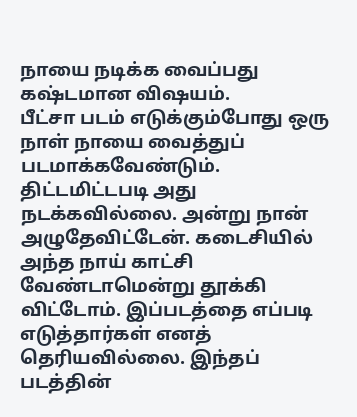நாயை நடிக்க வைப்பது கஷ்டமான விஷயம்.
பீட்சா படம் எடுக்கும்போது ஒரு நாள் நாயை வைத்துப் படமாக்கவேண்டும். திட்டமிட்டபடி அது நடக்கவில்லை. அன்று நான் அழுதேவிட்டேன். கடைசியில் அந்த நாய் காட்சி வேண்டாமென்று தூக்கி விட்டோம். இப்படத்தை எப்படி எடுத்தார்கள் எனத் தெரியவில்லை. இந்தப் படத்தின்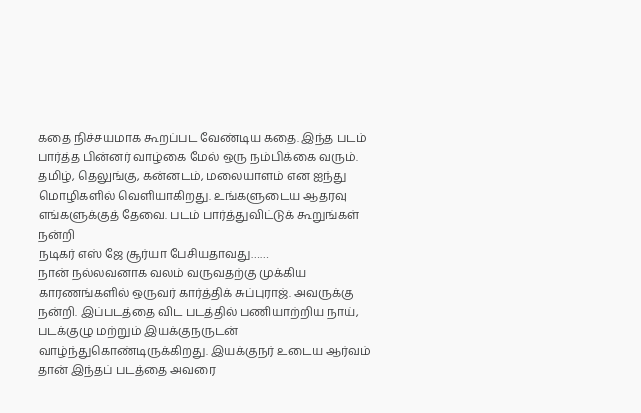கதை நிச்சயமாக கூறப்பட வேண்டிய கதை. இந்த படம் பார்த்த பின்னர் வாழ்கை மேல் ஒரு நம்பிக்கை வரும். தமிழ், தெலுங்கு, கன்னடம், மலையாளம் என ஐந்து மொழிகளில் வெளியாகிறது. உங்களுடைய ஆதரவு எங்களுக்குத் தேவை. படம் பார்த்துவிட்டுக் கூறுங்கள் நன்றி
நடிகர் எஸ் ஜே சூர்யா பேசியதாவது……
நான் நல்லவனாக வலம் வருவதற்கு முக்கிய காரணங்களில் ஒருவர் கார்த்திக் சுப்புராஜ். அவருக்கு நன்றி. இப்படத்தை விட படத்தில் பணியாற்றிய நாய், படக்குழு மற்றும் இயக்குநருடன் வாழ்ந்துகொண்டிருக்கிறது. இயக்குநர் உடைய ஆர்வம் தான் இந்தப் படத்தை அவரை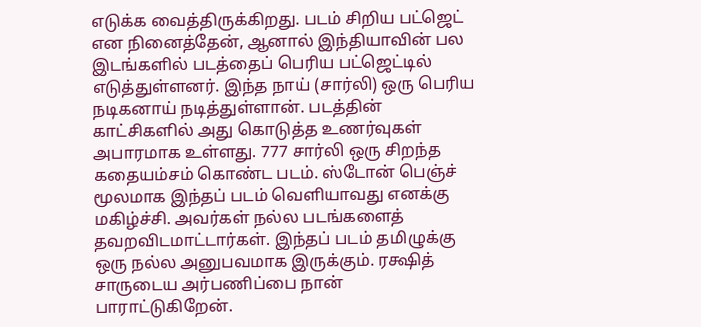எடுக்க வைத்திருக்கிறது. படம் சிறிய பட்ஜெட் என நினைத்தேன், ஆனால் இந்தியாவின் பல இடங்களில் படத்தைப் பெரிய பட்ஜெட்டில் எடுத்துள்ளனர். இந்த நாய் (சார்லி) ஒரு பெரிய நடிகனாய் நடித்துள்ளான். படத்தின் காட்சிகளில் அது கொடுத்த உணர்வுகள் அபாரமாக உள்ளது. 777 சார்லி ஒரு சிறந்த கதையம்சம் கொண்ட படம். ஸ்டோன் பெஞ்ச் மூலமாக இந்தப் படம் வெளியாவது எனக்கு மகிழ்ச்சி. அவர்கள் நல்ல படங்களைத் தவறவிடமாட்டார்கள். இந்தப் படம் தமிழுக்கு ஒரு நல்ல அனுபவமாக இருக்கும். ரக்ஷித் சாருடைய அர்பணிப்பை நான் பாராட்டுகிறேன்.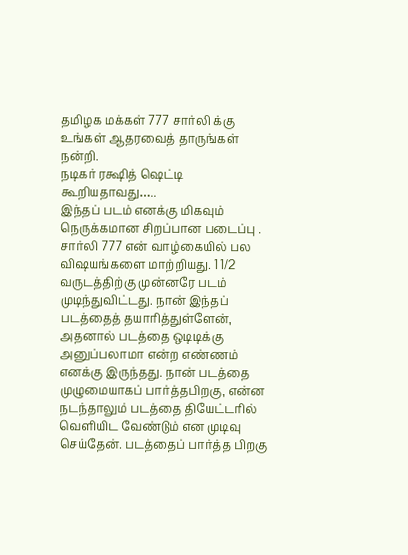தமிழக மக்கள் 777 சார்லி க்கு உங்கள் ஆதரவைத் தாருங்கள் நன்றி.
நடிகர் ரக்ஷித் ஷெட்டி கூறியதாவது…..
இந்தப் படம் எனக்கு மிகவும் நெருக்கமான சிறப்பான படைப்பு . சார்லி 777 என் வாழ்கையில் பல விஷயங்களை மாற்றியது. 1 1/2 வருடத்திற்கு முன்னரே படம் முடிந்துவிட்டது. நான் இந்தப் படத்தைத் தயாரித்துள்ளேன், அதனால் படத்தை ஒடிடிக்கு அனுப்பலாமா என்ற எண்ணம் எனக்கு இருந்தது. நான் படத்தை முழுமையாகப் பார்த்தபிறகு, என்ன நடந்தாலும் படத்தை தியேட்டரில் வெளியிட வேண்டும் என முடிவு செய்தேன். படத்தைப் பார்த்த பிறகு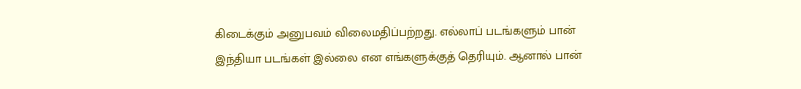கிடைக்கும் அனுபவம் விலைமதிப்பற்றது. எல்லாப் படங்களும் பான் இந்தியா படங்கள் இல்லை என எங்களுக்குத் தெரியும். ஆனால் பான்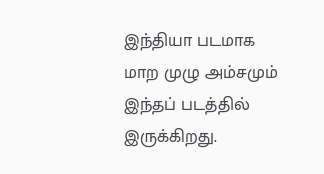இந்தியா படமாக மாற முழு அம்சமும் இந்தப் படத்தில் இருக்கிறது.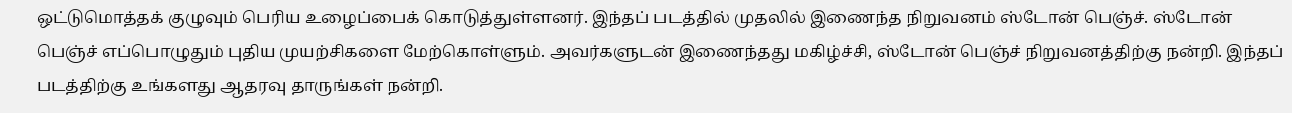ஒட்டுமொத்தக் குழுவும் பெரிய உழைப்பைக் கொடுத்துள்ளனர். இந்தப் படத்தில் முதலில் இணைந்த நிறுவனம் ஸ்டோன் பெஞ்ச். ஸ்டோன் பெஞ்ச் எப்பொழுதும் புதிய முயற்சிகளை மேற்கொள்ளும். அவர்களுடன் இணைந்தது மகிழ்ச்சி, ஸ்டோன் பெஞ்ச் நிறுவனத்திற்கு நன்றி. இந்தப் படத்திற்கு உங்களது ஆதரவு தாருங்கள் நன்றி.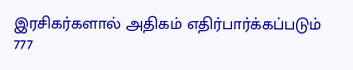இரசிகர்களால் அதிகம் எதிர்பார்க்கப்படும் 777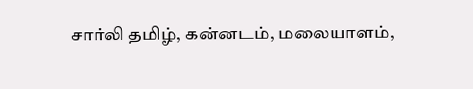சார்லி தமிழ், கன்னடம், மலையாளம்,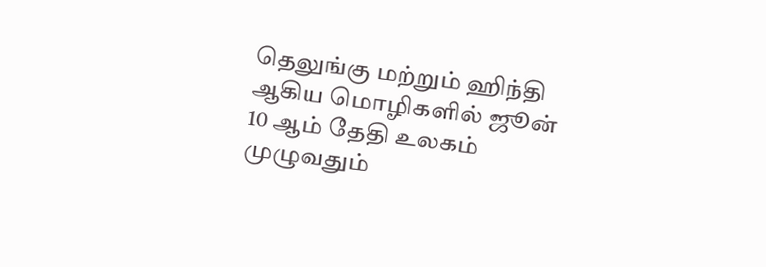தெலுங்கு மற்றும் ஹிந்தி ஆகிய மொழிகளில் ஜூன் 10 ஆம் தேதி உலகம் முழுவதும்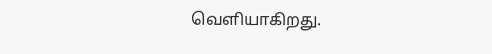வெளியாகிறது.